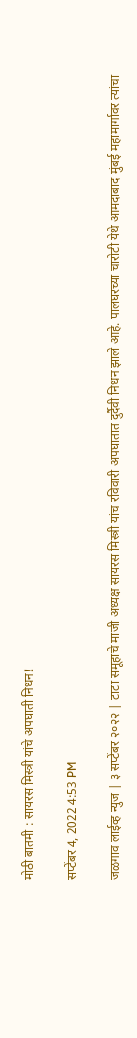मोठी बातमी : सायरस मिस्त्री यांचे अपघाती निधन!

सप्टेंबर 4, 2022 4:53 PM

जळगाव लाईव्ह न्युज | ३ सप्टेंबर २०२२ | टाटा समूहाचे माजी अध्यक्ष सायरस मिस्त्री यांच रविवारी अपघातात दुर्दैवी निधन झाले आहे. पालघरच्या चारोटी येथे आमदाबाद मुंबई महामार्गावर त्यांचा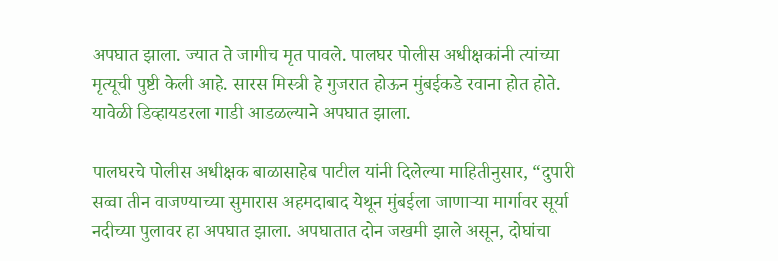अपघात झाला. ज्यात ते जागीच मृत पावले. पालघर पोलीस अधीक्षकांनी त्यांच्या मृत्यूची पुष्टी केली आहे. सारस मिस्त्री हे गुजरात होऊन मुंबईकडे रवाना होत होते. यावेळी डिव्हायडरला गाडी आडळल्याने अपघात झाला.

पालघरचे पोलीस अधीक्षक बाळासाहेब पाटील यांनी दिलेल्या माहितीनुसार, “दुपारी सव्वा तीन वाजण्याच्या सुमारास अहमदाबाद येथून मुंबईला जाणाऱ्या मार्गावर सूर्या नदीच्या पुलावर हा अपघात झाला. अपघातात दोन जखमी झाले असून, दोघांचा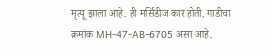मृत्यू झाला आहे. ही मर्सिडीज कार होती. गाडीचा क्रमांक MH-47-AB-6705 असा आहे.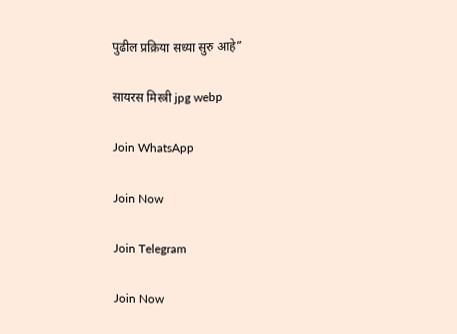पुढील प्रक्रिया सध्या सुरु आहे”

सायरस मिस्त्री jpg webp

Join WhatsApp

Join Now

Join Telegram

Join Now